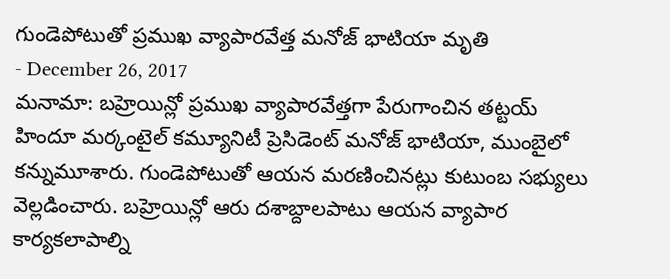గుండెపోటుతో ప్రముఖ వ్యాపారవేత్త మనోజ్ భాటియా మృతి
- December 26, 2017
మనామా: బహ్రెయిన్లో ప్రముఖ వ్యాపారవేత్తగా పేరుగాంచిన తట్టయ్ హిందూ మర్కంటైల్ కమ్యూనిటీ ప్రెసిడెంట్ మనోజ్ భాటియా, ముంబైలో కన్నుమూశారు. గుండెపోటుతో ఆయన మరణించినట్లు కుటుంబ సభ్యులు వెల్లడించారు. బహ్రెయిన్లో ఆరు దశాబ్దాలపాటు ఆయన వ్యాపార కార్యకలాపాల్ని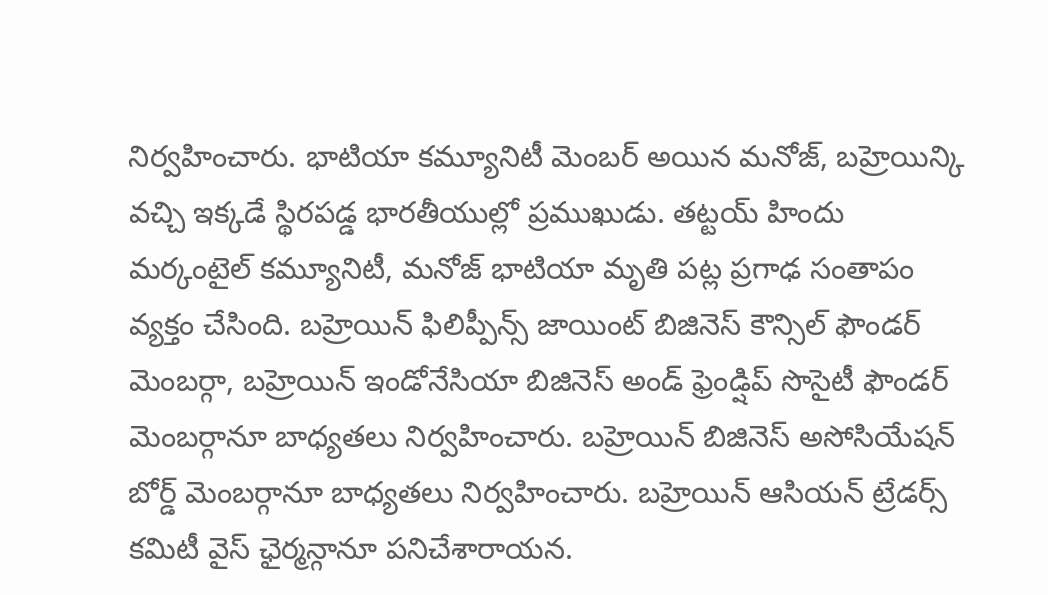నిర్వహించారు. భాటియా కమ్యూనిటీ మెంబర్ అయిన మనోజ్, బహ్రెయిన్కి వచ్చి ఇక్కడే స్థిరపడ్డ భారతీయుల్లో ప్రముఖుడు. తట్టయ్ హిందు మర్కంటైల్ కమ్యూనిటీ, మనోజ్ భాటియా మృతి పట్ల ప్రగాఢ సంతాపం వ్యక్తం చేసింది. బహ్రెయిన్ ఫిలిప్పీన్స్ జాయింట్ బిజినెస్ కౌన్సిల్ ఫౌండర్ మెంబర్గా, బహ్రెయిన్ ఇండోనేసియా బిజినెస్ అండ్ ఫ్రెండ్షిప్ సొసైటీ ఫౌండర్ మెంబర్గానూ బాధ్యతలు నిర్వహించారు. బహ్రెయిన్ బిజినెస్ అసోసియేషన్ బోర్డ్ మెంబర్గానూ బాధ్యతలు నిర్వహించారు. బహ్రెయిన్ ఆసియన్ ట్రేడర్స్ కమిటీ వైస్ ఛైర్మన్గానూ పనిచేశారాయన.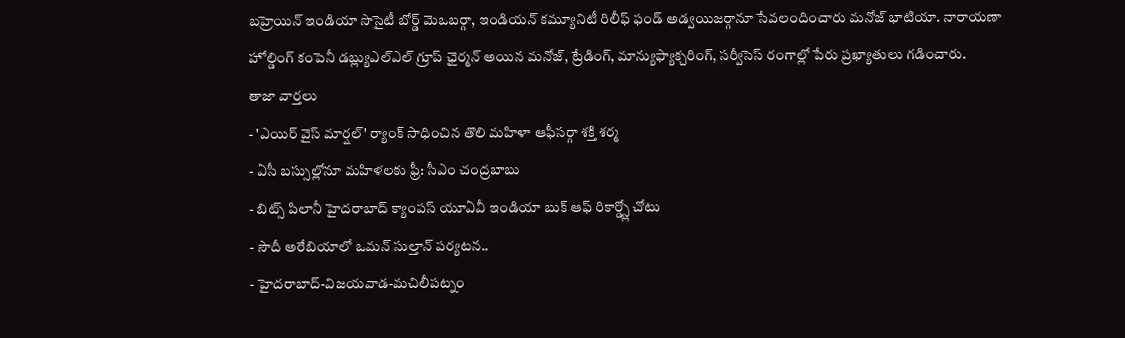బహ్రెయిన్ ఇండియా సొసైటీ బోర్డ్ మెఒబర్గా, ఇండియన్ కమ్యూనిటీ రిలీఫ్ ఫండ్ అడ్వయిజర్గానూ సేవలందించారు మనోజ్ భాటియా. నారాయణా హోల్డింగ్ కంపెనీ డబ్ల్యుఎల్ఎల్ గ్రూప్ ఛైర్మన్ అయిన మనోజ్, ట్రేడింగ్, మాన్యుఫ్యాక్చరింగ్, సర్వీసెస్ రంగాల్లో పేరు ప్రఖ్యాతులు గడించారు.
తాజా వార్తలు
- 'ఎయిర్ వైస్ మార్షల్' ర్యాంక్ సాధించిన తొలి మహిళా ఆఫీసర్గా శక్తి శర్మ
- ఏసీ బస్సుల్లోనూ మహిళలకు ఫ్రీ: సీఎం చంద్రబాబు
- బిట్స్ పిలానీ హైదరాబాద్ క్యాంపస్ యూఏవీ ఇండియా బుక్ ఆఫ్ రికార్డ్స్లో చోటు
- సౌదీ అరేబియాలో ఒమన్ సుల్తాన్ పర్యటన..
- హైదరాబాద్-విజయవాడ-మచిలీపట్నం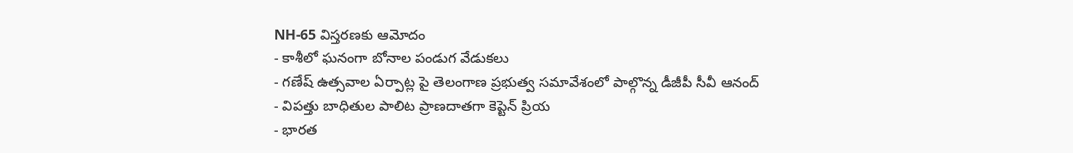NH-65 విస్తరణకు ఆమోదం
- కాశీలో ఘనంగా బోనాల పండుగ వేడుకలు
- గణేష్ ఉత్సవాల ఏర్పాట్ల పై తెలంగాణ ప్రభుత్వ సమావేశంలో పాల్గొన్న డీజీపీ సీవీ ఆనంద్
- విపత్తు బాధితుల పాలిట ప్రాణదాతగా కెప్టెన్ ప్రియ
- భారత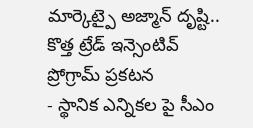మార్కెట్పై అజ్మాన్ దృష్టి.. కొత్త ట్రేడ్ ఇన్సెంటివ్ ప్రోగ్రామ్ ప్రకటన
- స్థానిక ఎన్నికల పై సీఎం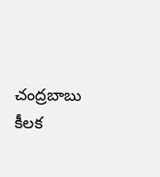చంద్రబాబు కీలక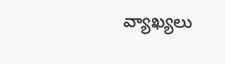వ్యాఖ్యలు